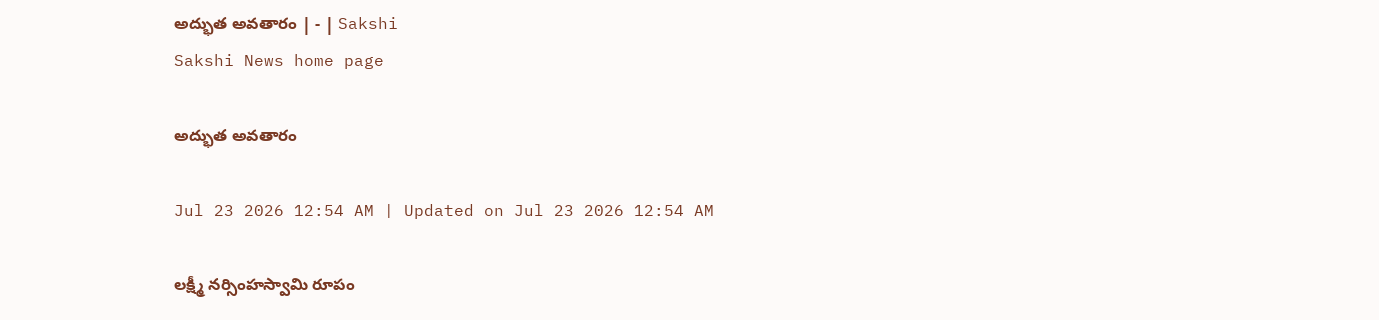అద్భుత అవతారం | - | Sakshi
Sakshi News home page

అద్భుత అవతారం

Jul 23 2026 12:54 AM | Updated on Jul 23 2026 12:54 AM

లక్ష్మీ నర్సింహస్వామి రూపం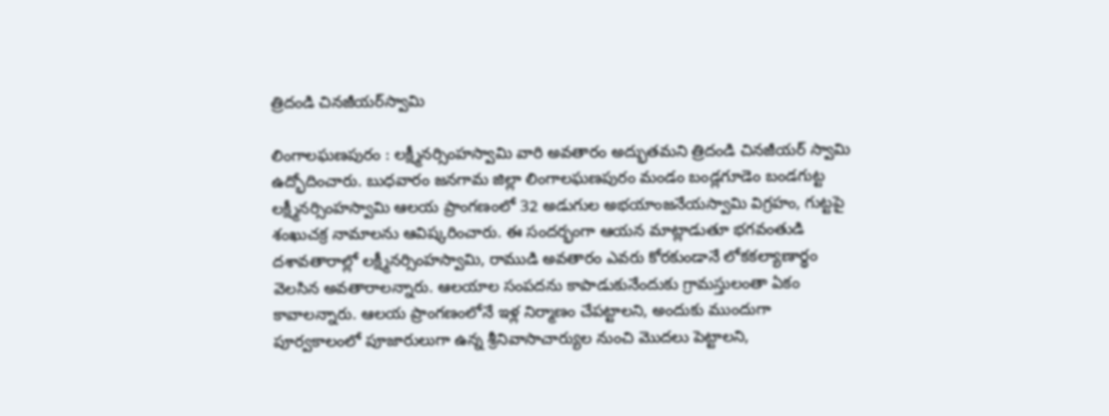త్రిదండి చినజీయర్‌స్వామి

లింగాలఘణపురం : లక్ష్మీనర్సింహస్వామి వారి అవతారం అద్భుతమని త్రిదండి చినజీయర్‌ స్వామి ఉద్భోదించారు. బుధవారం జనగామ జిల్లా లింగాలఘణపురం మండం బండ్లగూడెం బండగుట్ట లక్ష్మీనర్సింహస్వామి ఆలయ ప్రాంగణంలో 32 అడుగుల అభయాంజనేయస్వామి విగ్రహం, గుట్టపై శంఖుచక్ర నామాలను ఆవిష్కరించారు. ఈ సందర్భంగా ఆయన మాట్లాడుతూ భగవంతుడి దశావతారాల్లో లక్ష్మీనర్సింహస్వామి, రాముడి అవతారం ఎవరు కోరకుండానే లోకకల్యాణార్థం వెలసిన అవతారాలన్నారు. ఆలయాల సంపదను కాపాడుకునేందుకు గ్రామస్తులంతా ఏకం కావాలన్నారు. ఆలయ ప్రాంగణంలోనే ఇళ్ల నిర్మాణం చేపట్టాలని, అందుకు ముందుగా పూర్వకాలంలో పూజారులుగా ఉన్న శ్రీనివాసాచార్యుల నుంచి మొదలు పెట్టాలని,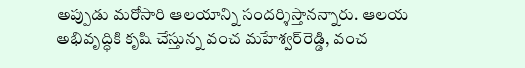అప్పుడు మరోసారి ఆలయాన్ని సందర్శిస్తానన్నారు. ఆలయ అభివృద్ధికి కృషి చేస్తున్న వంచ మహేశ్వర్‌రెడ్డి, వంచ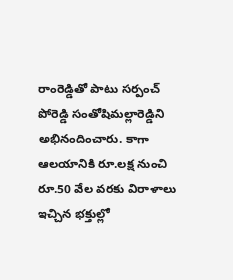రాంరెడ్డితో పాటు సర్పంచ్‌ పోరెడ్డి సంతోషిమల్లారెడ్డిని అభినందించారు. కాగా ఆలయానికి రూ.లక్ష నుంచి రూ.50 వేల వరకు విరాళాలు ఇచ్చిన భక్తుల్లో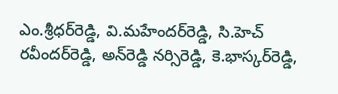ఎం.శ్రీధర్‌రెడ్డి, వి.మహేందర్‌రెడ్డి, సి.హెచ్‌ రవీందర్‌రెడ్డి, అన్‌రెడ్డి నర్సిరెడ్డి, కె.భాస్కర్‌రెడ్డి,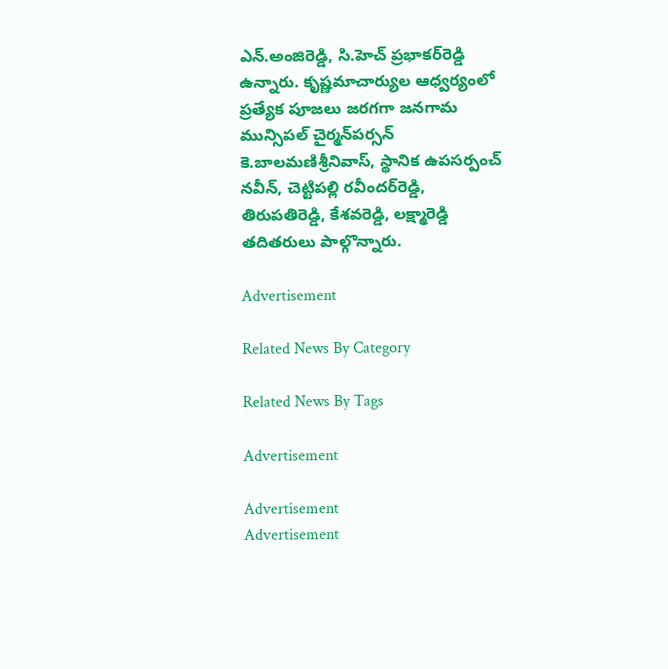ఎన్‌.అంజిరెడ్డి, సి.హెచ్‌ ప్రభాకర్‌రెడ్డి ఉన్నారు. కృష్ణమాచార్యుల ఆధ్వర్యంలో ప్రత్యేక పూజలు జరగగా జనగామ మున్సిపల్‌ చైర్మన్‌పర్సన్‌ కె.బాలమణిశ్రీనివాస్‌, స్థానిక ఉపసర్పంచ్‌ నవీన్‌, చెట్టిపల్లి రవీందర్‌రెడ్డి, తిరుపతిరెడ్డి, కేశవరెడ్డి, లక్ష్మారెడ్డి తదితరులు పాల్గొన్నారు.

Advertisement

Related News By Category

Related News By Tags

Advertisement

Advertisement
Advertisement